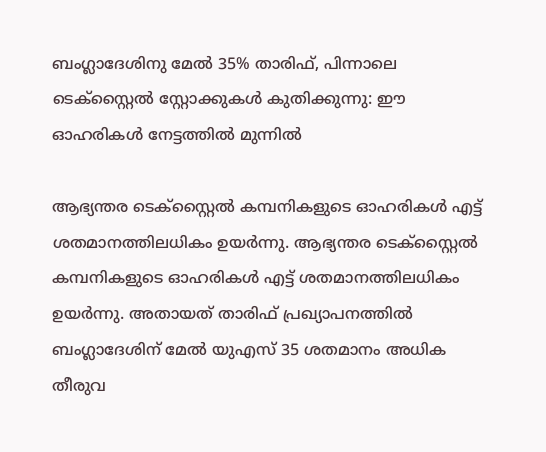ബംഗ്ലാദേശിനു മേൽ 35% താരിഫ്, പിന്നാലെ ടെക്സ്റ്റൈൽ സ്റ്റോക്കുകൾ കുതിക്കുന്നു: ഈ ഓഹരികൾ നേട്ടത്തിൽ മുന്നിൽ

ആഭ്യന്തര ടെക്സ്റ്റൈൽ കമ്പനികളുടെ ഓഹരികൾ എട്ട് ശതമാനത്തിലധികം ഉയർന്നു. ആഭ്യന്തര ടെക്സ്റ്റൈൽ കമ്പനികളുടെ ഓഹരികൾ എട്ട് ശതമാനത്തിലധികം ഉയർന്നു. അതായത് താരിഫ് പ്രഖ്യാപനത്തിൽ ബംഗ്ലാദേശിന് മേൽ യുഎസ് 35 ശതമാനം അധിക തീരുവ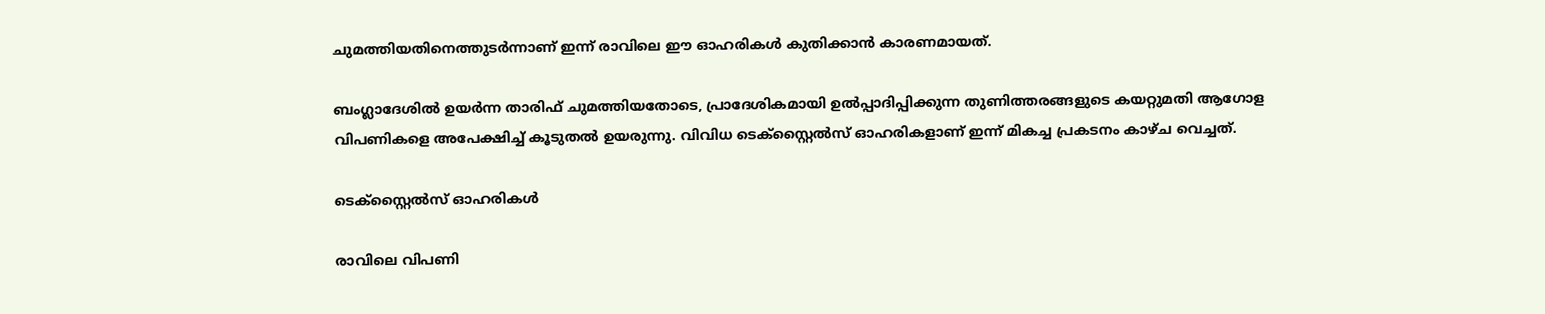ചുമത്തിയതിനെത്തുടർന്നാണ് ഇന്ന് രാവിലെ ഈ ഓഹരികൾ കുതിക്കാൻ കാരണമായത്.

ബംഗ്ലാദേശിൽ ഉയർന്ന താരിഫ് ചുമത്തിയതോടെ, പ്രാദേശികമായി ഉൽപ്പാദിപ്പിക്കുന്ന തുണിത്തരങ്ങളുടെ കയറ്റുമതി ആഗോള വിപണികളെ അപേക്ഷിച്ച് കൂടുതൽ ഉയരുന്നു. വിവിധ ടെക്സ്റ്റൈൽസ് ഓഹരികളാണ് ഇന്ന് മികച്ച പ്രകടനം കാഴ്ച വെച്ചത്.

ടെക്സ്റ്റൈൽസ് ഓഹരികൾ

രാവിലെ വിപണി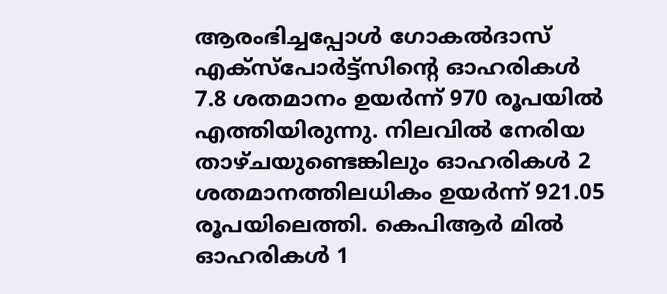ആരംഭിച്ചപ്പോൾ ഗോകൽദാസ് എക്സ്പോർട്ട്സിന്റെ ഓഹരികൾ 7.8 ശതമാനം ഉയർന്ന് 970 രൂപയിൽ എത്തിയിരുന്നു. നിലവിൽ നേരിയ താഴ്ചയുണ്ടെങ്കിലും ഓഹരികൾ 2 ശതമാനത്തിലധികം ഉയർന്ന് 921.05 രൂപയിലെത്തി. കെപിആർ മിൽ ഓഹരികൾ 1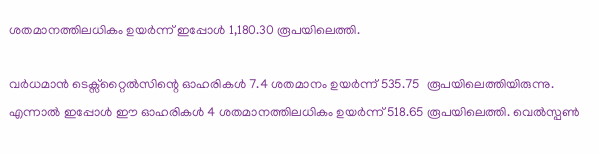ശതമാനത്തിലധികം ഉയർന്ന് ഇപ്പോൾ 1,180.30 രൂപയിലെത്തി.

വർധമാൻ ടെക്സ്റ്റൈൽസിന്റെ ഓഹരികൾ 7.4 ശതമാനം ഉയർന്ന് 535.75  രൂപയിലെത്തിയിരുന്നു. എന്നാൽ ഇപ്പോൾ ഈ ഓഹരികൾ 4 ശതമാനത്തിലധികം ഉയർന്ന് 518.65 രൂപയിലെത്തി. വെൽസ്പൺ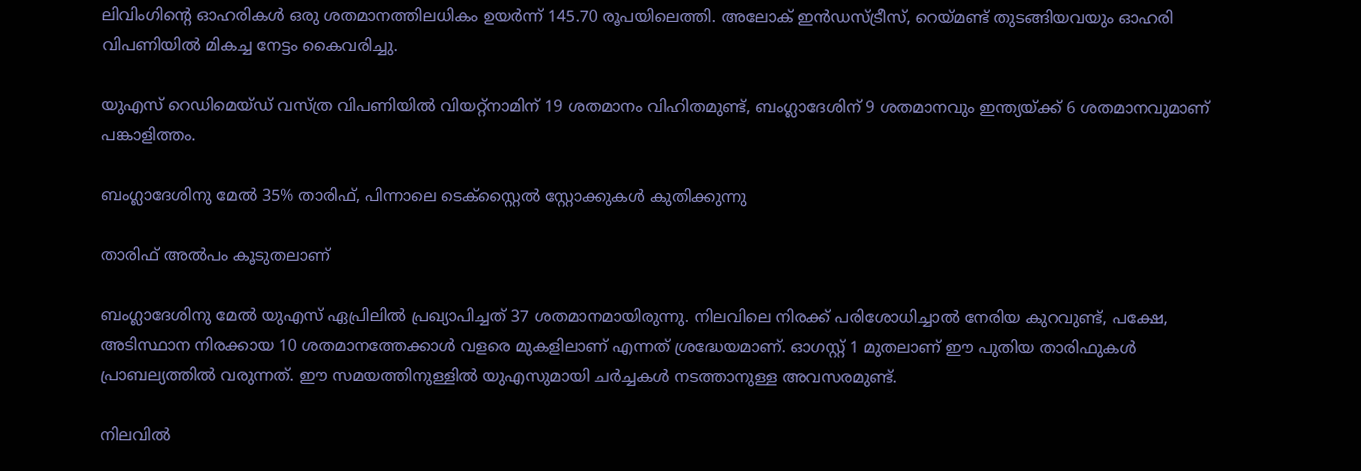ലിവിംഗിന്റെ ഓഹരികൾ ഒരു ശതമാനത്തിലധികം ഉയർന്ന് 145.70 രൂപയിലെത്തി. അലോക് ഇൻഡസ്ട്രീസ്, റെയ്മണ്ട് തുടങ്ങിയവയും ഓഹരി വിപണിയിൽ മികച്ച നേട്ടം കൈവരിച്ചു.

യുഎസ് റെഡിമെയ്ഡ് വസ്ത്ര വിപണിയിൽ വിയറ്റ്നാമിന് 19 ശതമാനം വിഹിതമുണ്ട്, ബംഗ്ലാദേശിന് 9 ശതമാനവും ഇന്ത്യയ്ക്ക് 6 ശതമാനവുമാണ് പങ്കാളിത്തം.

ബംഗ്ലാദേശിനു മേൽ 35% താരിഫ്, പിന്നാലെ ടെക്സ്റ്റൈൽ സ്റ്റോക്കുകൾ കുതിക്കുന്നു

താരിഫ് അൽപം കൂടുതലാണ്

ബംഗ്ലാദേശിനു മേൽ യുഎസ് ഏപ്രിലിൽ പ്രഖ്യാപിച്ചത് 37 ശതമാനമായിരുന്നു. നിലവിലെ നിരക്ക് പരിശോധിച്ചാൽ നേരിയ കുറവുണ്ട്, പക്ഷേ, അടിസ്ഥാന നിരക്കായ 10 ശതമാനത്തേക്കാൾ വളരെ മുകളിലാണ് എന്നത് ശ്രദ്ധേയമാണ്. ഓഗസ്റ്റ് 1 മുതലാണ് ഈ പുതിയ താരിഫുകൾ പ്രാബല്യത്തിൽ വരുന്നത്. ഈ സമയത്തിനുള്ളിൽ യുഎസുമായി ചർച്ചകൾ നടത്താനുള്ള അവസരമുണ്ട്.

നിലവിൽ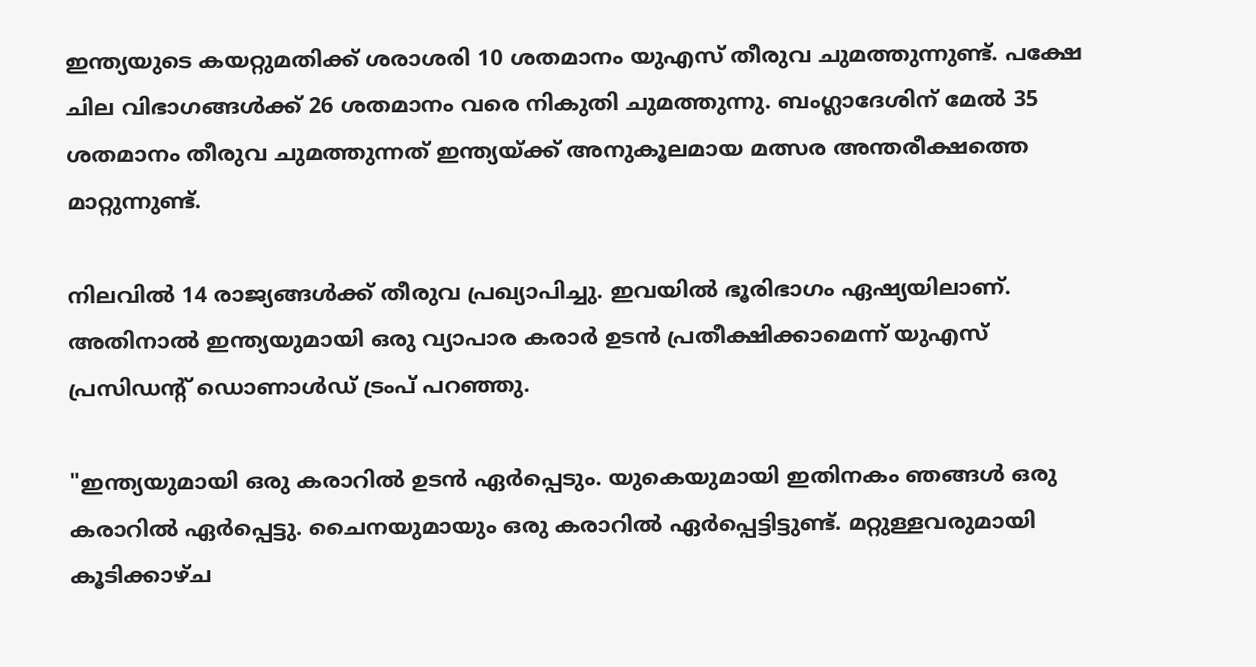ഇന്ത്യയുടെ കയറ്റുമതിക്ക് ശരാശരി 10 ശതമാനം യുഎസ് തീരുവ ചുമത്തുന്നുണ്ട്. പക്ഷേ ചില വിഭാഗങ്ങൾക്ക് 26 ശതമാനം വരെ നികുതി ചുമത്തുന്നു. ബംഗ്ലാദേശിന് മേൽ 35 ശതമാനം തീരുവ ചുമത്തുന്നത് ഇന്ത്യയ്ക്ക് അനുകൂലമായ മത്സര അന്തരീക്ഷത്തെ മാറ്റുന്നുണ്ട്.

നിലവിൽ 14 രാജ്യങ്ങൾക്ക് തീരുവ പ്രഖ്യാപിച്ചു. ഇവയിൽ ഭൂരിഭാഗം ഏഷ്യയിലാണ്. അതിനാൽ ഇന്ത്യയുമായി ഒരു വ്യാപാര കരാർ ഉടൻ പ്രതീക്ഷിക്കാമെന്ന് യുഎസ് പ്രസിഡന്റ് ഡൊണാൾഡ് ട്രംപ് പറഞ്ഞു.

"ഇന്ത്യയുമായി ഒരു കരാറിൽ ഉടൻ ഏർപ്പെടും. യുകെയുമായി ഇതിനകം ഞങ്ങൾ ഒരു കരാറിൽ ഏർപ്പെട്ടു. ചൈനയുമായും ഒരു കരാറിൽ ഏർപ്പെട്ടിട്ടുണ്ട്. മറ്റുള്ളവരുമായി കൂടിക്കാഴ്ച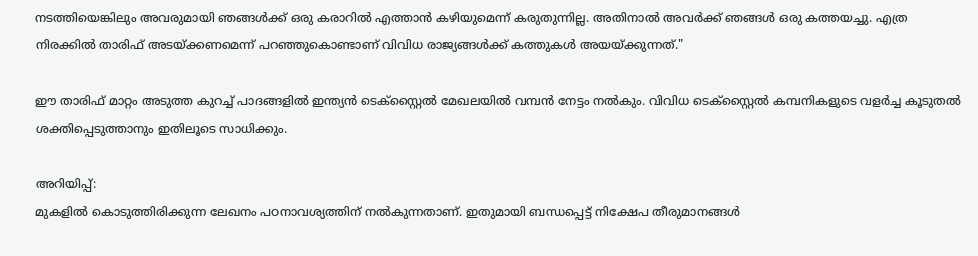നടത്തിയെങ്കിലും അവരുമായി ഞങ്ങൾക്ക് ഒരു കരാറിൽ എത്താൻ കഴിയുമെന്ന് കരുതുന്നില്ല. അതിനാൽ അവർക്ക് ഞങ്ങൾ ഒരു കത്തയച്ചു. എത്ര നിരക്കിൽ താരിഫ് അടയ്ക്കണമെന്ന് പറഞ്ഞുകൊണ്ടാണ് വിവിധ രാജ്യങ്ങൾക്ക് കത്തുകൾ അയയ്ക്കുന്നത്."

ഈ താരിഫ് മാറ്റം അടുത്ത കുറച്ച് പാദങ്ങളിൽ ഇന്ത്യൻ ടെക്സ്റ്റൈൽ മേഖലയിൽ വമ്പൻ നേട്ടം നൽകും. വിവിധ ടെക്സ്റ്റൈൽ കമ്പനികളുടെ വളർച്ച കൂടുതൽ ശക്തിപ്പെടുത്താനും ഇതിലൂടെ സാധിക്കും.

അറിയിപ്പ്:
മുകളില്‍ കൊടുത്തിരിക്കുന്ന ലേഖനം പഠനാവശ്യത്തിന് നൽകുന്നതാണ്. ഇതുമായി ബന്ധപ്പെട്ട് നിക്ഷേപ തീരുമാനങ്ങള്‍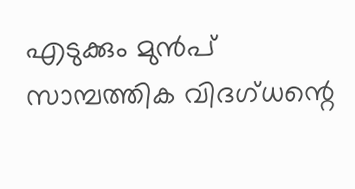എടുക്കും മുന്‍പ് സാമ്പത്തിക വിദഗ്ധന്റെ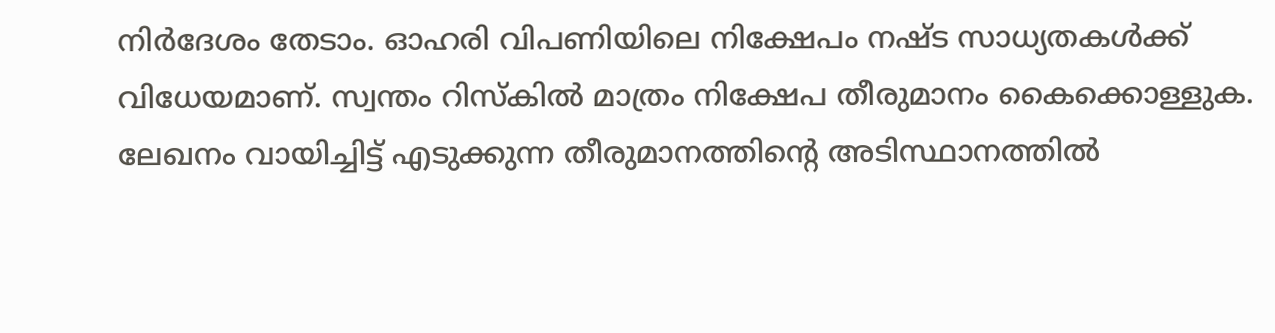നിര്‍ദേശം തേടാം. ഓഹരി വിപണിയിലെ നിക്ഷേപം നഷ്ട സാധ്യതകള്‍ക്ക് വിധേയമാണ്. സ്വന്തം റിസ്‌കില്‍ മാത്രം നിക്ഷേപ തീരുമാനം കൈക്കൊള്ളുക. ലേഖനം വായിച്ചിട്ട് എടുക്കുന്ന തീരുമാനത്തിന്റെ അടിസ്ഥാനത്തില്‍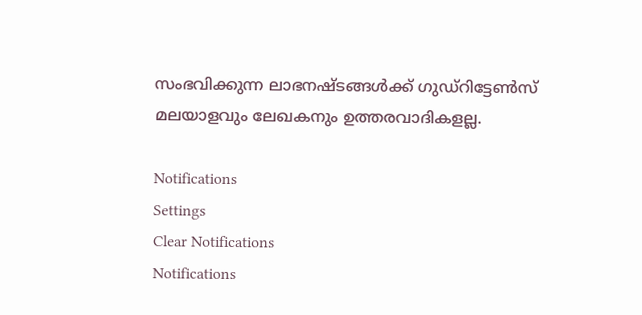സംഭവിക്കുന്ന ലാഭനഷ്ടങ്ങള്‍ക്ക് ഗുഡ്റിട്ടേൺസ് മലയാളവും ലേഖകനും ഉത്തരവാദികളല്ല.

Notifications
Settings
Clear Notifications
Notifications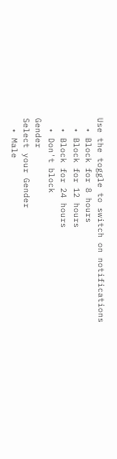Use the toggle to switch on notifications
  • Block for 8 hours
  • Block for 12 hours
  • Block for 24 hours
  • Don't block
Gender
Select your Gender
  • Male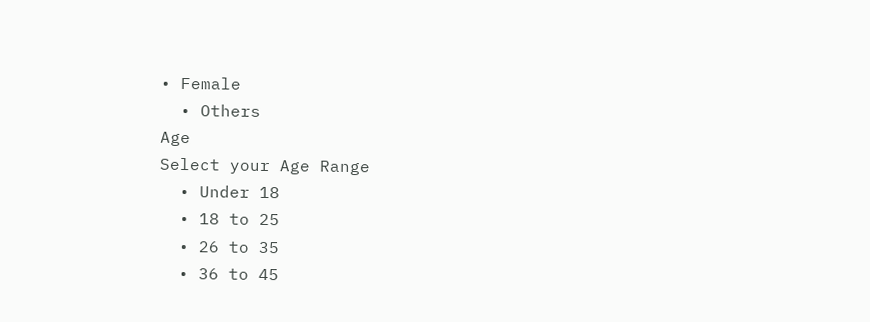• Female
  • Others
Age
Select your Age Range
  • Under 18
  • 18 to 25
  • 26 to 35
  • 36 to 45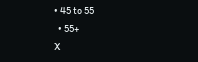• 45 to 55
  • 55+
X